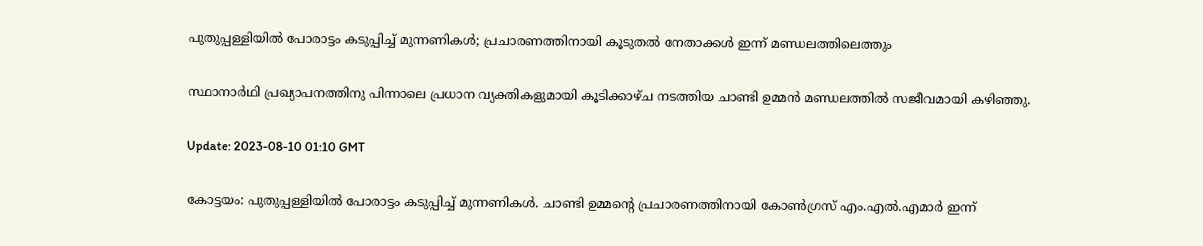പുതുപ്പള്ളിയിൽ പോരാട്ടം കടുപ്പിച്ച് മുന്നണികൾ; പ്രചാരണത്തിനായി കൂടുതൽ നേതാക്കൾ ഇന്ന് മണ്ഡലത്തിലെത്തും

സ്ഥാനാർഥി പ്രഖ്യാപനത്തിനു പിന്നാലെ പ്രധാന വ്യക്തികളുമായി കൂടിക്കാഴ്ച നടത്തിയ ചാണ്ടി ഉമ്മൻ മണ്ഡലത്തിൽ സജീവമായി കഴിഞ്ഞു.

Update: 2023-08-10 01:10 GMT

കോട്ടയം: പുതുപ്പള്ളിയിൽ പോരാട്ടം കടുപ്പിച്ച് മുന്നണികൾ. ചാണ്ടി ഉമ്മന്റെ പ്രചാരണത്തിനായി കോൺഗ്രസ് എം.എൽ.എമാർ ഇന്ന്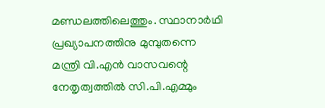മണ്ഡലത്തിലെത്തും. സ്ഥാനാർഥി പ്രഖ്യാപനത്തിനു മുമ്പുതന്നെ മന്ത്രി വി.എൻ വാസവന്റെ നേതൃത്വത്തിൽ സി.പി.എമ്മും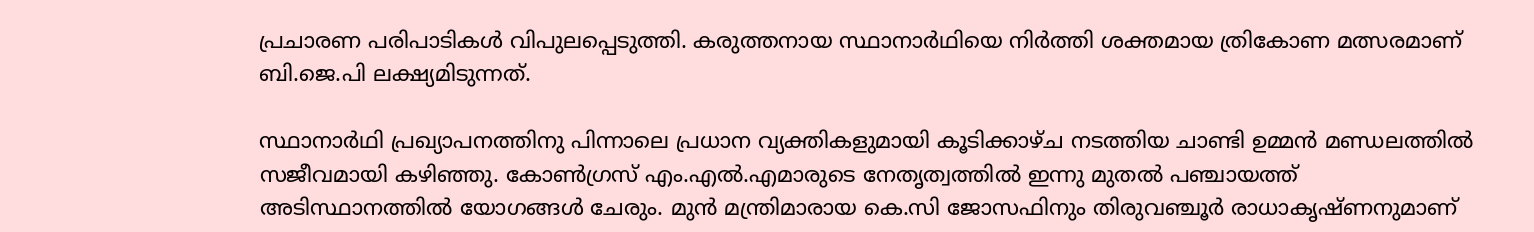പ്രചാരണ പരിപാടികൾ വിപുലപ്പെടുത്തി. കരുത്തനായ സ്ഥാനാർഥിയെ നിർത്തി ശക്തമായ ത്രികോണ മത്സരമാണ് ബി.ജെ.പി ലക്ഷ്യമിടുന്നത്.

സ്ഥാനാർഥി പ്രഖ്യാപനത്തിനു പിന്നാലെ പ്രധാന വ്യക്തികളുമായി കൂടിക്കാഴ്ച നടത്തിയ ചാണ്ടി ഉമ്മൻ മണ്ഡലത്തിൽ സജീവമായി കഴിഞ്ഞു. കോൺഗ്രസ് എം.എൽ.എമാരുടെ നേതൃത്വത്തിൽ ഇന്നു മുതൽ പഞ്ചായത്ത് അടിസ്ഥാനത്തിൽ യോഗങ്ങൾ ചേരും. മുൻ മന്ത്രിമാരായ കെ.സി ജോസഫിനും തിരുവഞ്ചൂർ രാധാകൃഷ്ണനുമാണ്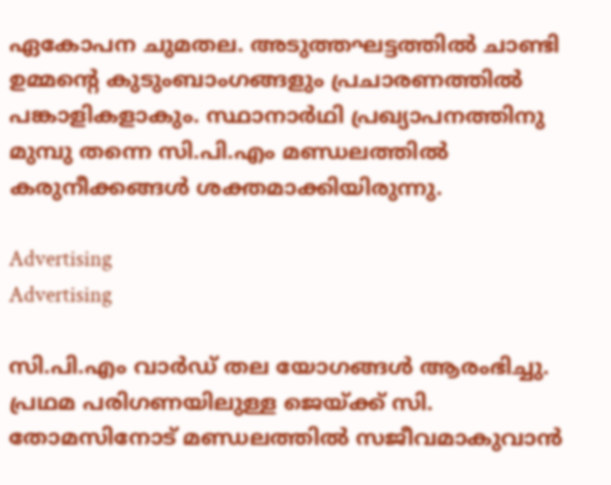ഏകോപന ചുമതല. അടുത്തഘട്ടത്തിൽ ചാണ്ടി ഉമ്മന്റെ കുടുംബാംഗങ്ങളും പ്രചാരണത്തിൽ പങ്കാളികളാകും. സ്ഥാനാർഥി പ്രഖ്യാപനത്തിനു മുമ്പു തന്നെ സി.പി.എം മണ്ഡലത്തിൽ കരുനീക്കങ്ങൾ ശക്തമാക്കിയിരുന്നു.

Advertising
Advertising

സി.പി.എം വാർഡ് തല യോഗങ്ങൾ ആരംഭിച്ചു. പ്രഥമ പരിഗണയിലുള്ള ജെയ്ക്ക് സി. തോമസിനോട് മണ്ഡലത്തിൽ സജീവമാകുവാൻ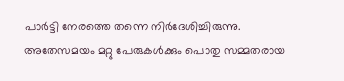പാർട്ടി നേരത്തെ തന്നെ നിർദേശിച്ചിരുന്നു. അതേസമയം മറ്റു പേരുകൾക്കും പൊതു സമ്മതരായ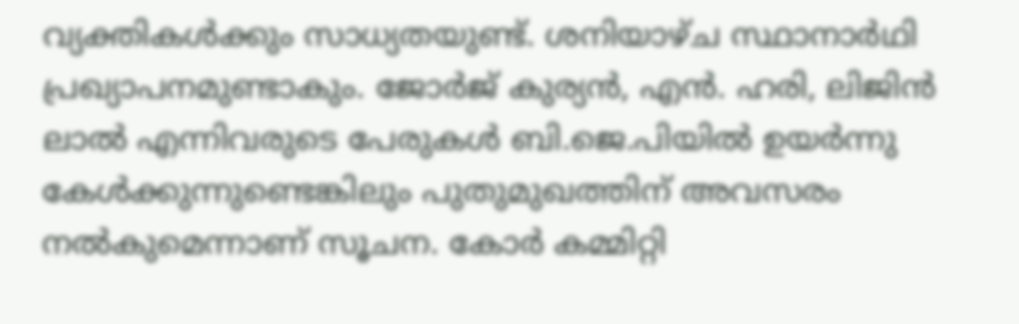വ്യക്തികൾക്കും സാധ്യതയുണ്ട്. ശനിയാഴ്ച സ്ഥാനാർഥി പ്രഖ്യാപനമുണ്ടാകും. ജോർജ് കുര്യൻ, എൻ. ഹരി, ലിജിൻ ലാൽ എന്നിവരുടെ പേരുകൾ ബി.ജെ.പിയിൽ ഉയർന്നു കേൾക്കുന്നുണ്ടെങ്കിലും പുതുമുഖത്തിന് അവസരം നൽകുമെന്നാണ് സൂചന. കോർ കമ്മിറ്റി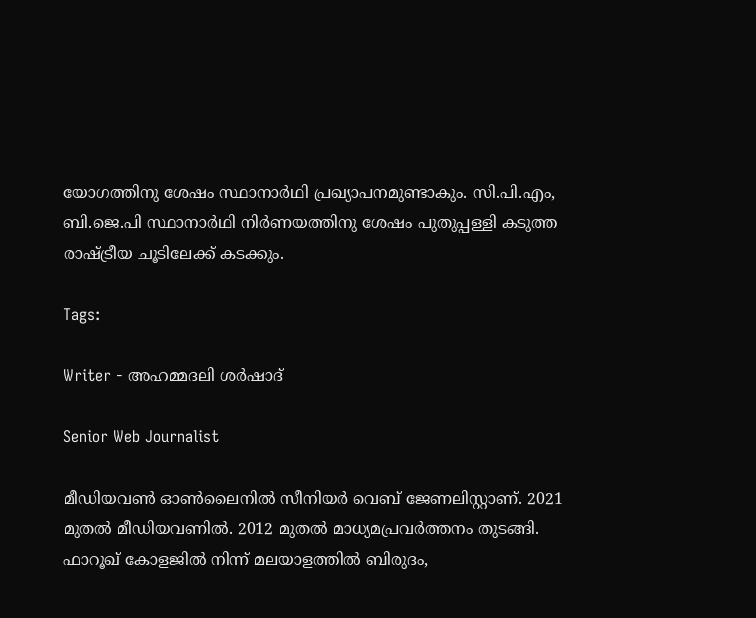യോഗത്തിനു ശേഷം സ്ഥാനാർഥി പ്രഖ്യാപനമുണ്ടാകും. സി.പി.എം, ബി.ജെ.പി സ്ഥാനാർഥി നിർണയത്തിനു ശേഷം പുതുപ്പള്ളി കടുത്ത രാഷ്ട്രീയ ചൂടിലേക്ക് കടക്കും.

Tags:

Writer - അഹമ്മദലി ശര്‍ഷാദ്

Senior Web Journalist

മീഡിയവൺ ഓൺലൈനിൽ സീനിയർ വെബ് ജേണലിസ്റ്റാണ്. 2021 മുതൽ മീഡിയവണിൽ. 2012 മുതൽ മാധ്യമപ്രവർത്തനം തുടങ്ങി. ഫാറൂഖ് കോളജിൽ നിന്ന് മലയാളത്തിൽ ബിരുദം,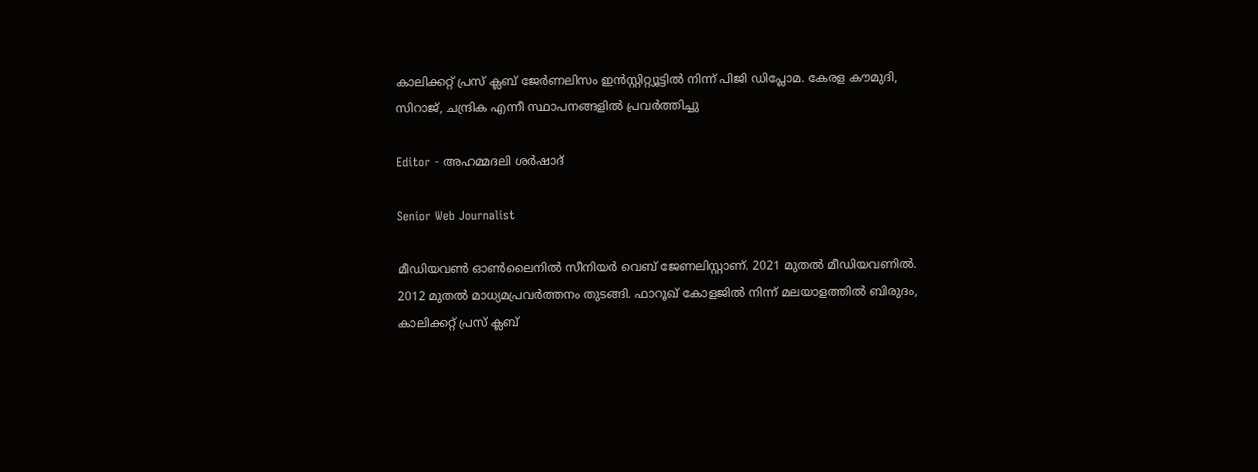കാലിക്കറ്റ് പ്രസ് ക്ലബ് ജേർണലിസം ഇൻസ്റ്റിറ്റ്യൂട്ടിൽ നിന്ന് പിജി ഡിപ്ലോമ. കേരള കൗമുദി, സിറാജ്, ചന്ദ്രിക എന്നീ സ്ഥാപനങ്ങളിൽ പ്രവർത്തിച്ചു

Editor - അഹമ്മദലി ശര്‍ഷാദ്

Senior Web Journalist

മീഡിയവൺ ഓൺലൈനിൽ സീനിയർ വെബ് ജേണലിസ്റ്റാണ്. 2021 മുതൽ മീഡിയവണിൽ. 2012 മുതൽ മാധ്യമപ്രവർത്തനം തുടങ്ങി. ഫാറൂഖ് കോളജിൽ നിന്ന് മലയാളത്തിൽ ബിരുദം, കാലിക്കറ്റ് പ്രസ് ക്ലബ്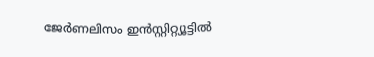ജേർണലിസം ഇൻസ്റ്റിറ്റ്യൂട്ടിൽ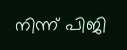നിന്ന് പിജി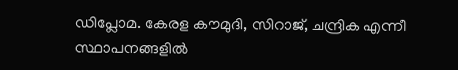ഡിപ്ലോമ. കേരള കൗമുദി, സിറാജ്, ചന്ദ്രിക എന്നീ സ്ഥാപനങ്ങളിൽ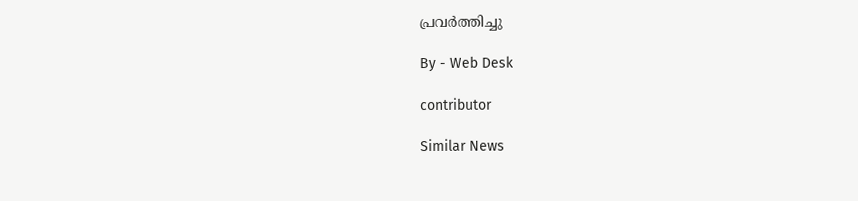പ്രവർത്തിച്ചു

By - Web Desk

contributor

Similar News